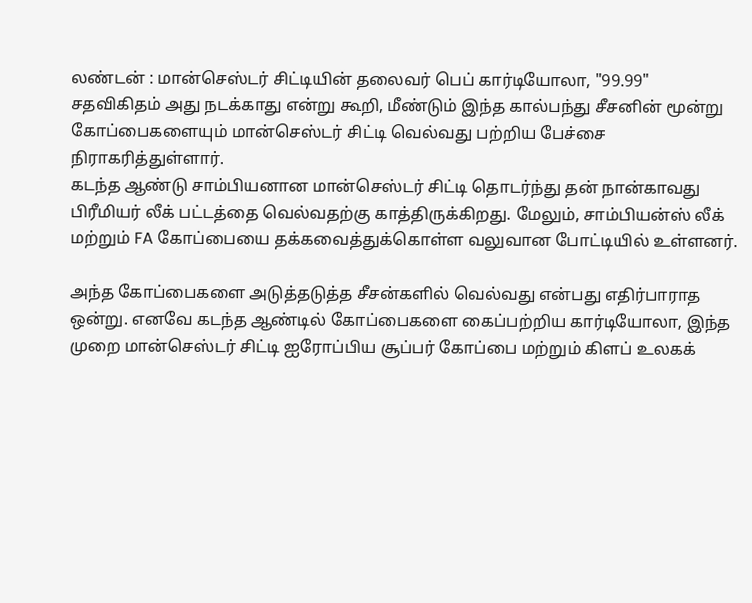லண்டன் : மான்செஸ்டர் சிட்டியின் தலைவர் பெப் கார்டியோலா, "99.99" சதவிகிதம் அது நடக்காது என்று கூறி, மீண்டும் இந்த கால்பந்து சீசனின் மூன்று கோப்பைகளையும் மான்செஸ்டர் சிட்டி வெல்வது பற்றிய பேச்சை நிராகரித்துள்ளார்.
கடந்த ஆண்டு சாம்பியனான மான்செஸ்டர் சிட்டி தொடர்ந்து தன் நான்காவது பிரீமியர் லீக் பட்டத்தை வெல்வதற்கு காத்திருக்கிறது. மேலும், சாம்பியன்ஸ் லீக் மற்றும் FA கோப்பையை தக்கவைத்துக்கொள்ள வலுவான போட்டியில் உள்ளனர்.

அந்த கோப்பைகளை அடுத்தடுத்த சீசன்களில் வெல்வது என்பது எதிர்பாராத ஒன்று. எனவே கடந்த ஆண்டில் கோப்பைகளை கைப்பற்றிய கார்டியோலா, இந்த முறை மான்செஸ்டர் சிட்டி ஐரோப்பிய சூப்பர் கோப்பை மற்றும் கிளப் உலகக்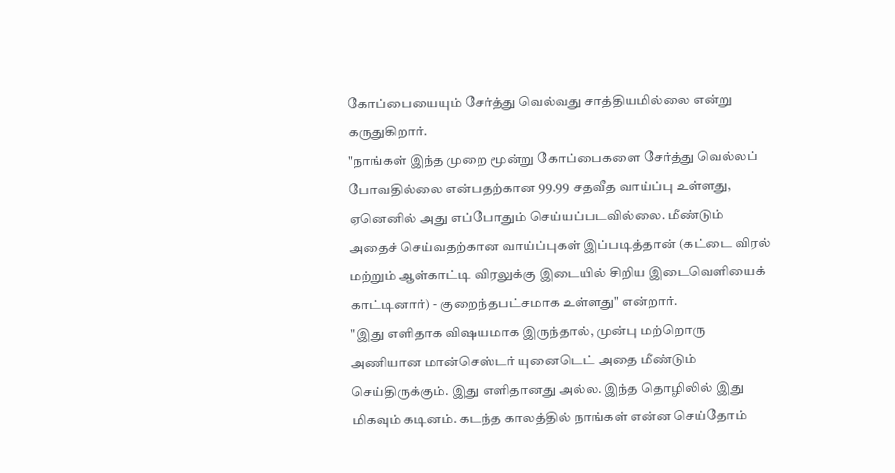கோப்பையையும் சேர்த்து வெல்வது சாத்தியமில்லை என்று கருதுகிறார்.
"நாங்கள் இந்த முறை மூன்று கோப்பைகளை சேர்த்து வெல்லப் போவதில்லை என்பதற்கான 99.99 சதவீத வாய்ப்பு உள்ளது, ஏனெனில் அது எப்போதும் செய்யப்படவில்லை. மீண்டும் அதைச் செய்வதற்கான வாய்ப்புகள் இப்படித்தான் (கட்டை விரல் மற்றும் ஆள்காட்டி விரலுக்கு இடையில் சிறிய இடைவெளியைக் காட்டினார்) - குறைந்தபட்சமாக உள்ளது" என்றார்.
"இது எளிதாக விஷயமாக இருந்தால், முன்பு மற்றொரு அணியான மான்செஸ்டர் யுனைடெட் அதை மீண்டும் செய்திருக்கும். இது எளிதானது அல்ல. இந்த தொழிலில் இது மிகவும் கடினம். கடந்த காலத்தில் நாங்கள் என்ன செய்தோம்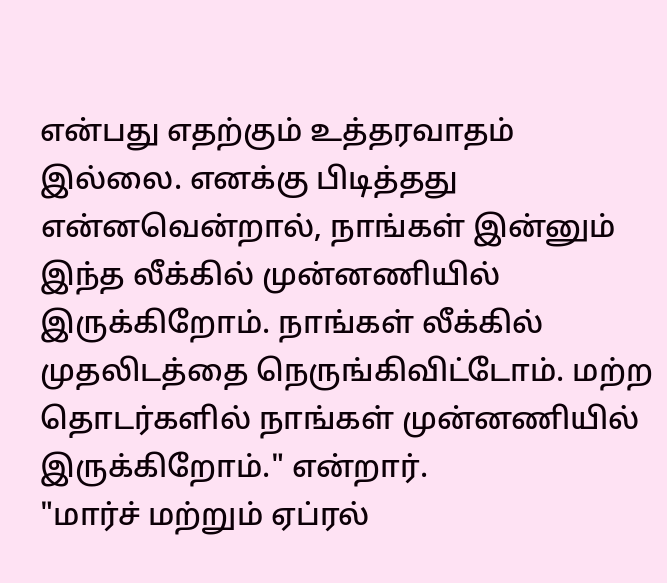என்பது எதற்கும் உத்தரவாதம் இல்லை. எனக்கு பிடித்தது என்னவென்றால், நாங்கள் இன்னும் இந்த லீக்கில் முன்னணியில் இருக்கிறோம். நாங்கள் லீக்கில் முதலிடத்தை நெருங்கிவிட்டோம். மற்ற தொடர்களில் நாங்கள் முன்னணியில் இருக்கிறோம்." என்றார்.
"மார்ச் மற்றும் ஏப்ரல்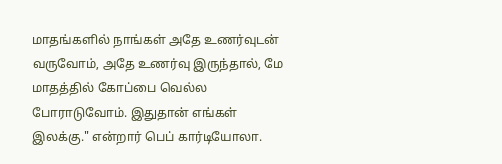மாதங்களில் நாங்கள் அதே உணர்வுடன் வருவோம், அதே உணர்வு இருந்தால், மே மாதத்தில் கோப்பை வெல்ல போராடுவோம். இதுதான் எங்கள் இலக்கு." என்றார் பெப் கார்டியோலா.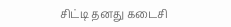சிட்டி தனது கடைசி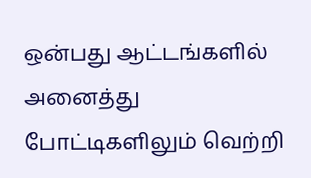ஒன்பது ஆட்டங்களில் அனைத்து போட்டிகளிலும் வெற்றி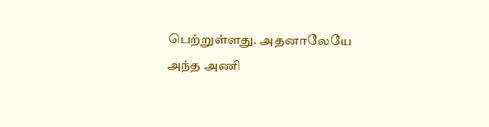பெற்றுள்ளது. அதனாலேயே அந்த அணி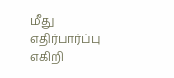மீது எதிர்பார்ப்பு எகிறி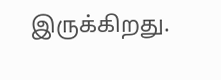இருக்கிறது.